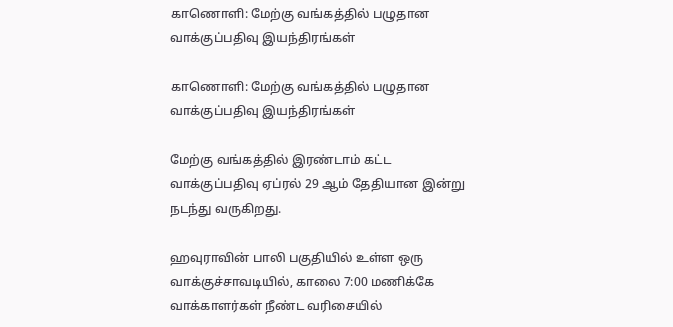காணொளி: மேற்கு வங்கத்தில் பழுதான வாக்குப்பதிவு இயந்திரங்கள்

காணொளி: மேற்கு வங்கத்தில் பழுதான வாக்குப்பதிவு இயந்திரங்கள்

மேற்கு வங்கத்தில் இரண்டாம் கட்ட வாக்குப்பதிவு ஏப்ரல் 29 ஆம் தேதியான இன்று நடந்து வருகிறது.

ஹவுராவின் பாலி பகுதியில் உள்ள ஒரு வாக்குச்சாவடியில், காலை 7:00 மணிக்கே வாக்காளர்கள் நீண்ட வரிசையில்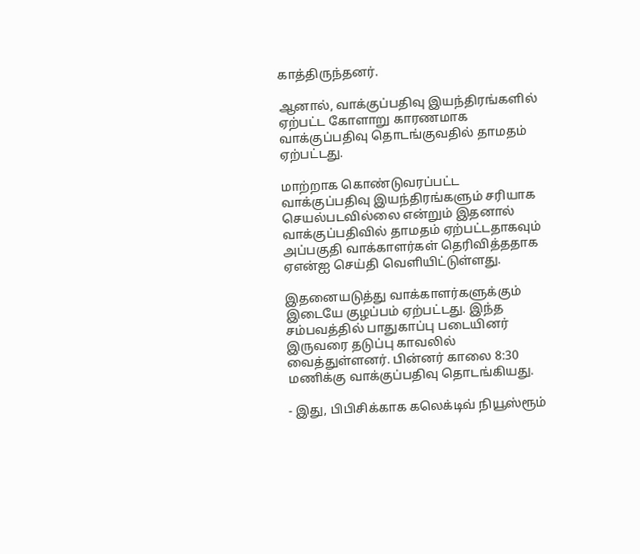காத்திருந்தனர்.

ஆனால், வாக்குப்பதிவு இயந்திரங்களில் ஏற்பட்ட கோளாறு காரணமாக வாக்குப்பதிவு தொடங்குவதில் தாமதம் ஏற்பட்டது.

மாற்றாக கொண்டுவரப்பட்ட வாக்குப்பதிவு இயந்திரங்களும் சரியாக செயல்படவில்லை என்றும் இதனால் வாக்குப்பதிவில் தாமதம் ஏற்பட்டதாகவும் அப்பகுதி வாக்காளர்கள் தெரிவித்ததாக ஏஎன்ஐ செய்தி வெளியிட்டுள்ளது.

இதனையடுத்து வாக்காளர்களுக்கும் இடையே குழப்பம் ஏற்பட்டது. இந்த சம்பவத்தில் பாதுகாப்பு படையினர் இருவரை தடுப்பு காவலில் வைத்துள்ளனர். பின்னர் காலை 8:30 மணிக்கு வாக்குப்பதிவு தொடங்கியது.

- இது, பிபிசிக்காக கலெக்டிவ் நியூஸ்ரூம்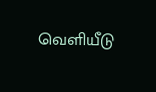வெளியீடு